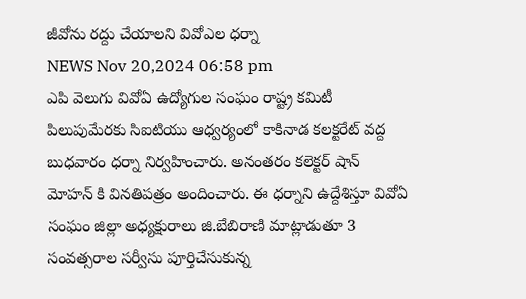జీవోను రద్దు చేయాలని వివోఎల ధర్నా
NEWS Nov 20,2024 06:58 pm
ఎపి వెలుగు వివోఏ ఉద్యోగుల సంఘం రాష్ట్ర కమిటీ పిలుపుమేరకు సిఐటియు ఆధ్వర్యంలో కాకినాడ కలక్టరేట్ వద్ద బుధవారం ధర్నా నిర్వహించారు. అనంతరం కలెక్టర్ షాన్ మోహన్ కి వినతిపత్రం అందించారు. ఈ ధర్నాని ఉద్దేశిస్తూ వివోఏ సంఘం జిల్లా అధ్యక్షురాలు జి.బేబిరాణి మాట్లాడుతూ 3 సంవత్సరాల సర్వీసు పూర్తిచేసుకున్న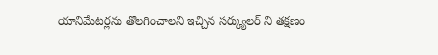యానిమేటర్లను తొలగించాలని ఇచ్చిన సర్క్యులర్ ని తక్షణం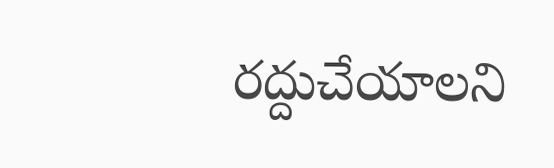రద్దుచేయాలని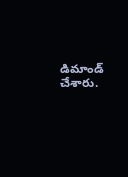డిమాండ్ చేశారు.